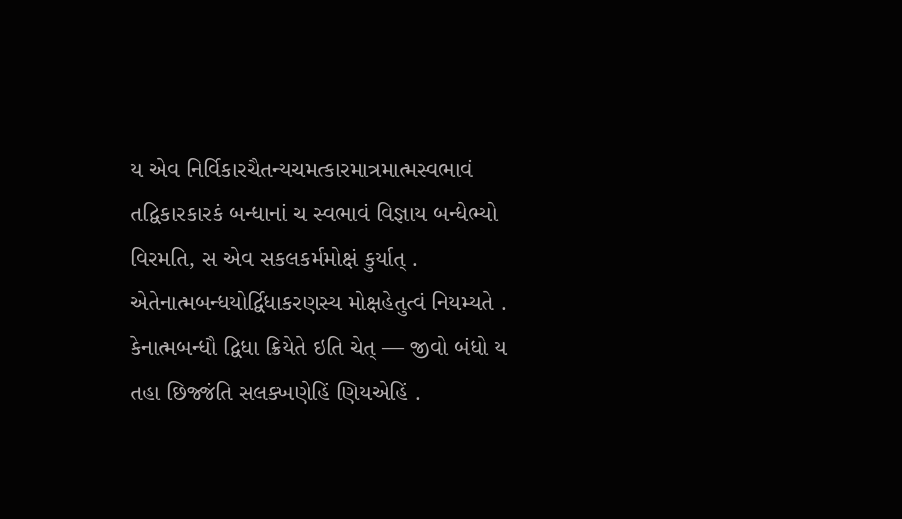ય એવ નિર્વિકારચૈતન્યચમત્કારમાત્રમાત્મસ્વભાવં તદ્વિકારકારકં બન્ધાનાં ચ સ્વભાવં વિજ્ઞાય બન્ધેભ્યો વિરમતિ, સ એવ સકલકર્મમોક્ષં કુર્યાત્ . એતેનાત્મબન્ધયોર્દ્વિધાકરણસ્ય મોક્ષહેતુત્વં નિયમ્યતે .
કેનાત્મબન્ધૌ દ્વિધા ક્રિયેતે ઇતિ ચેત્ — જીવો બંધો ય તહા છિજ્જંતિ સલક્ખણેહિં ણિયએહિં .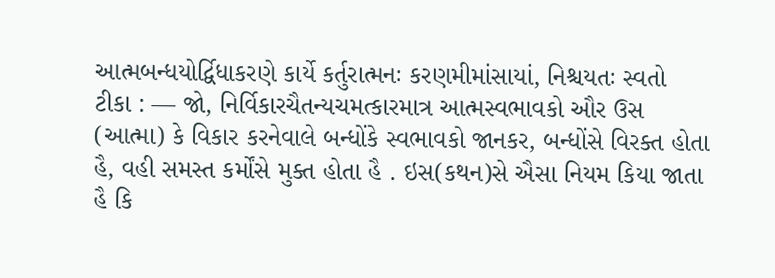આત્મબન્ધયોર્દ્વિધાકરણે કાર્યે કર્તુરાત્મનઃ કરણમીમાંસાયાં, નિશ્ચયતઃ સ્વતો
ટીકા : — જો, નિર્વિકારચૈતન્યચમત્કારમાત્ર આત્મસ્વભાવકો ઔર ઉસ (આત્મા) કે વિકાર કરનેવાલે બન્ધોંકે સ્વભાવકો જાનકર, બન્ધોંસે વિરક્ત હોતા હૈ, વહી સમસ્ત કર્મોંસે મુક્ત હોતા હૈ . ઇસ(કથન)સે ઐસા નિયમ કિયા જાતા હૈ કિ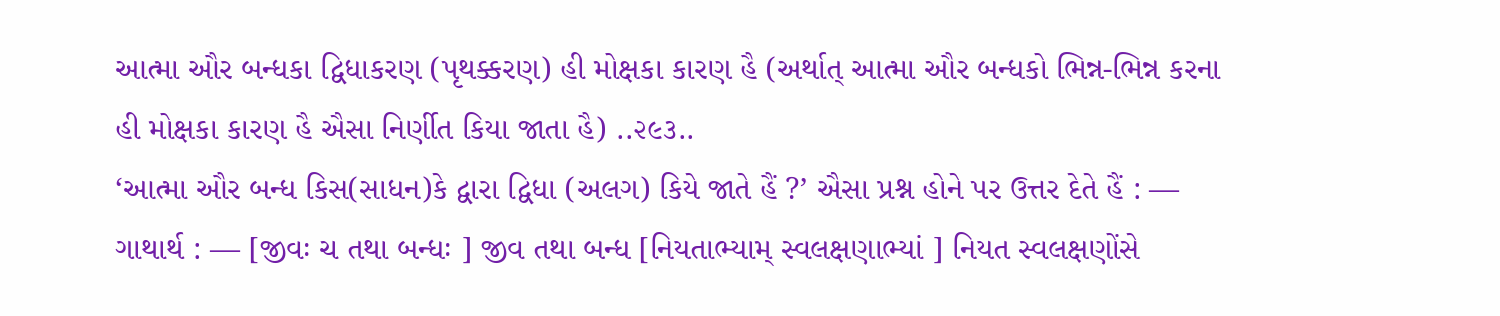આત્મા ઔર બન્ધકા દ્વિધાકરણ (પૃથક્કરણ) હી મોક્ષકા કારણ હૈ (અર્થાત્ આત્મા ઔર બન્ધકો ભિન્ન-ભિન્ન કરના હી મોક્ષકા કારણ હૈ ઐસા નિર્ણીત કિયા જાતા હૈ) ..૨૯૩..
‘આત્મા ઔર બન્ધ કિસ(સાધન)કે દ્વારા દ્વિધા (અલગ) કિયે જાતે હૈં ?’ ઐસા પ્રશ્ન હોને પર ઉત્તર દેતે હૈં : —
ગાથાર્થ : — [જીવઃ ચ તથા બન્ધઃ ] જીવ તથા બન્ધ [નિયતાભ્યામ્ સ્વલક્ષણાભ્યાં ] નિયત સ્વલક્ષણોંસે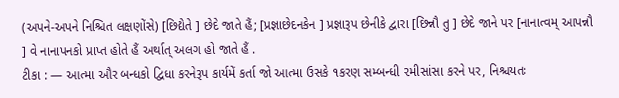(અપને-અપને નિશ્ચિત લક્ષણોંસે) [છિદ્યેતે ] છેદે જાતે હૈં; [પ્રજ્ઞાછેદનકેન ] પ્રજ્ઞારૂપ છેનીકે દ્વારા [છિન્નૌ તુ ] છેદે જાને પર [નાનાત્વમ્ આપન્નૌ ] વે નાનાપનકો પ્રાપ્ત હોતે હૈં અર્થાત્ અલગ હો જાતે હૈં .
ટીકા : — આત્મા ઔર બન્ધકો દ્વિધા કરનેરૂપ કાર્યમેં કર્તા જો આત્મા ઉસકે ૧કરણ સમ્બન્ધી ૨મીસાંસા કરને પર, નિશ્ચયતઃ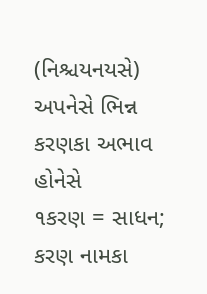(નિશ્ચયનયસે) અપનેસે ભિન્ન કરણકા અભાવ હોનેસે
૧કરણ = સાધન; કરણ નામકા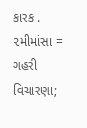કારક . ૨મીમાંસા = ગહરી વિચારણા;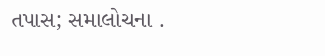તપાસ; સમાલોચના .